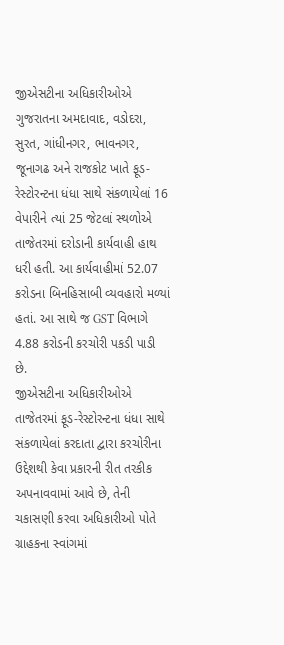જીએસટીના અધિકારીઓએ ગુજરાતના અમદાવાદ, વડોદરા, સુરત, ગાંધીનગર, ભાવનગર, જૂનાગઢ અને રાજકોટ ખાતે ફૂડ-રેસ્ટોરન્ટના ધંધા સાથે સંકળાયેલાં 16 વેપારીને ત્યાં 25 જેટલાં સ્થળોએ તાજેતરમાં દરોડાની કાર્યવાહી હાથ ધરી હતી. આ કાર્યવાહીમાં 52.07 કરોડના બિનહિસાબી વ્યવહારો મળ્યાં હતાં. આ સાથે જ GST વિભાગે 4.88 કરોડની કરચોરી પકડી પાડી છે.
જીએસટીના અધિકારીઓએ તાજેતરમાં ફૂડ-રેસ્ટોરન્ટના ધંધા સાથે સંકળાયેલાં કરદાતા દ્વારા કરચોરીના ઉદ્દેશથી કેવા પ્રકારની રીત તરકીક અપનાવવામાં આવે છે, તેની ચકાસણી કરવા અધિકારીઓ પોતે ગ્રાહકના સ્વાંગમાં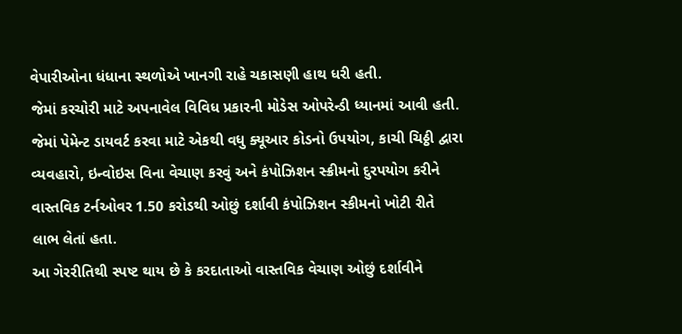વેપારીઓના ધંધાના સ્થળોએ ખાનગી રાહે ચકાસણી હાથ ધરી હતી.
જેમાં કરચોરી માટે અપનાવેલ વિવિધ પ્રકારની મોડેસ ઓપરેન્ડી ધ્યાનમાં આવી હતી. જેમાં પેમેન્ટ ડાયવર્ટ કરવા માટે એકથી વધુ ક્યૂઆર કોડનો ઉપયોગ, કાચી ચિઠ્ઠી દ્વારા વ્યવહારો, ઇન્વોઇસ વિના વેચાણ કરવું અને કંપોઝિશન સ્ક્રીમનો દુરપયોગ કરીને વાસ્તવિક ટર્નઓવર 1.50 કરોડથી ઓછું દર્શાવી કંપોઝિશન સ્કીમનો ખોટી રીતે લાભ લેતાં હતા.
આ ગેરરીતિથી સ્પષ્ટ થાય છે કે કરદાતાઓ વાસ્તવિક વેચાણ ઓછું દર્શાવીને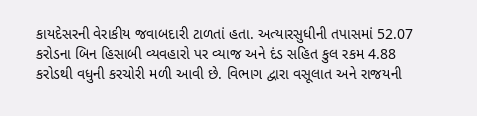કાયદેસરની વેરાકીય જવાબદારી ટાળતાં હતા. અત્યારસુધીની તપાસમાં 52.07 કરોડના બિન હિસાબી વ્યવહારો પર વ્યાજ અને દંડ સહિત કુલ રકમ 4.88 કરોડથી વધુની કરચોરી મળી આવી છે. વિભાગ દ્વારા વસૂલાત અને રાજયની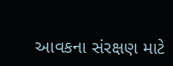આવકના સંરક્ષણ માટે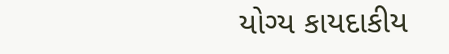યોગ્ય કાયદાકીય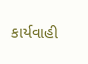કાર્યવાહી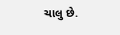ચાલુ છે.